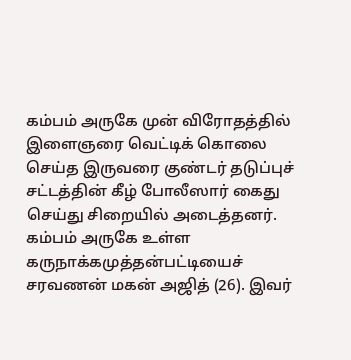கம்பம் அருகே முன் விரோதத்தில் இளைஞரை வெட்டிக் கொலை செய்த இருவரை குண்டர் தடுப்புச் சட்டத்தின் கீழ் போலீஸார் கைது செய்து சிறையில் அடைத்தனர்.
கம்பம் அருகே உள்ள கருநாக்கமுத்தன்பட்டியைச் சரவணன் மகன் அஜித் (26). இவர்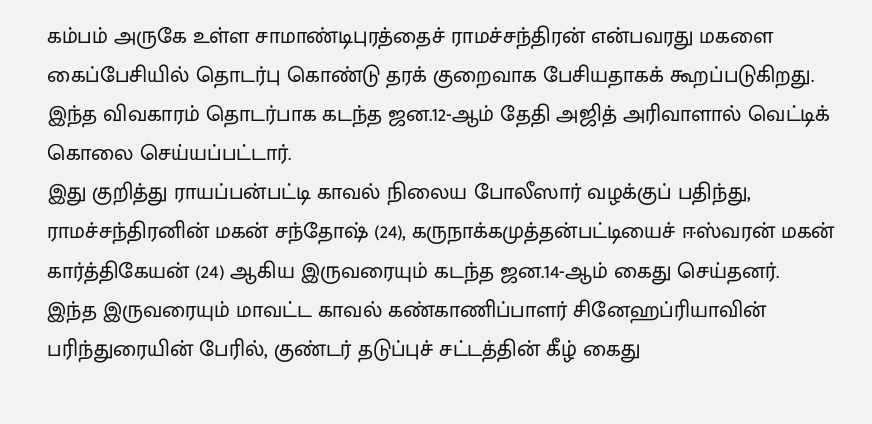கம்பம் அருகே உள்ள சாமாண்டிபுரத்தைச் ராமச்சந்திரன் என்பவரது மகளை கைப்பேசியில் தொடர்பு கொண்டு தரக் குறைவாக பேசியதாகக் கூறப்படுகிறது. இந்த விவகாரம் தொடர்பாக கடந்த ஜன.12-ஆம் தேதி அஜித் அரிவாளால் வெட்டிக் கொலை செய்யப்பட்டார்.
இது குறித்து ராயப்பன்பட்டி காவல் நிலைய போலீஸார் வழக்குப் பதிந்து, ராமச்சந்திரனின் மகன் சந்தோஷ் (24), கருநாக்கமுத்தன்பட்டியைச் ஈஸ்வரன் மகன் கார்த்திகேயன் (24) ஆகிய இருவரையும் கடந்த ஜன.14-ஆம் கைது செய்தனர்.
இந்த இருவரையும் மாவட்ட காவல் கண்காணிப்பாளர் சினேஹப்ரியாவின் பரிந்துரையின் பேரில், குண்டர் தடுப்புச் சட்டத்தின் கீழ் கைது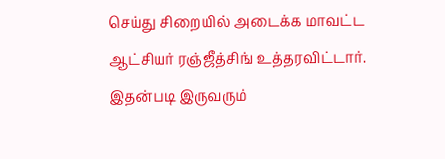செய்து சிறையில் அடைக்க மாவட்ட ஆட்சியர் ரஞ்ஜீத்சிங் உத்தரவிட்டார். இதன்படி இருவரும்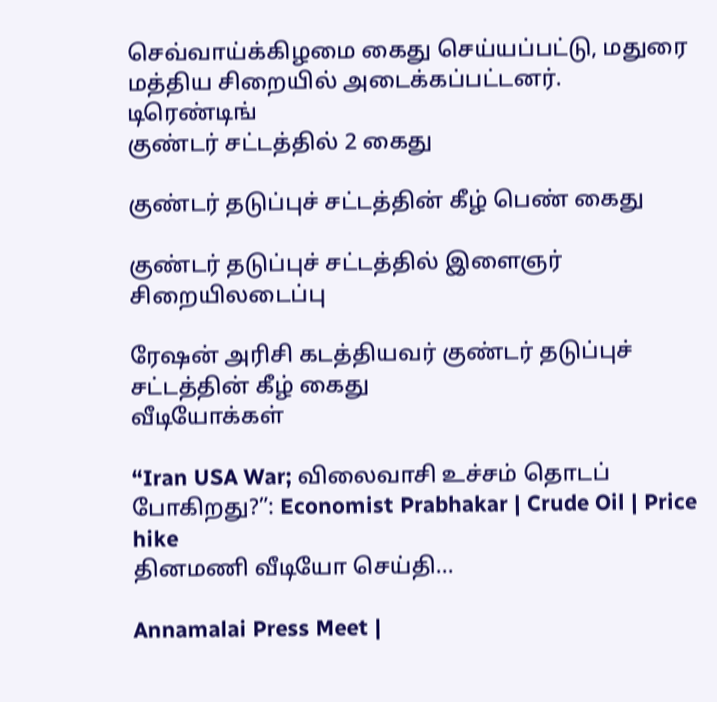செவ்வாய்க்கிழமை கைது செய்யப்பட்டு, மதுரை மத்திய சிறையில் அடைக்கப்பட்டனர்.
டிரெண்டிங்
குண்டர் சட்டத்தில் 2 கைது

குண்டர் தடுப்புச் சட்டத்தின் கீழ் பெண் கைது

குண்டர் தடுப்புச் சட்டத்தில் இளைஞர் சிறையிலடைப்பு

ரேஷன் அரிசி கடத்தியவர் குண்டர் தடுப்புச் சட்டத்தின் கீழ் கைது
வீடியோக்கள்

“Iran USA War; விலைவாசி உச்சம் தொடப் போகிறது?”: Economist Prabhakar | Crude Oil | Price hike
தினமணி வீடியோ செய்தி...

Annamalai Press Meet |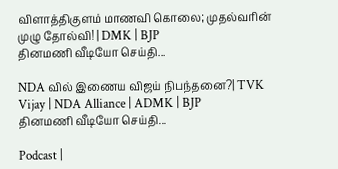விளாத்திகுளம் மாணவி கொலை; முதல்வரின் முழு தோல்வி! | DMK | BJP
தினமணி வீடியோ செய்தி...

NDA வில் இணைய விஜய் நிபந்தனை?| TVK Vijay | NDA Alliance | ADMK | BJP
தினமணி வீடியோ செய்தி...

Podcast |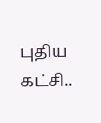புதிய கட்சி..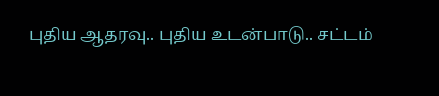புதிய ஆதரவு.. புதிய உடன்பாடு.. சட்டம்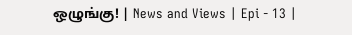ஒழுங்கு! | News and Views | Epi - 13 |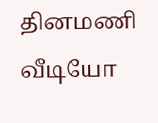தினமணி வீடியோ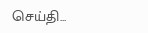செய்தி...